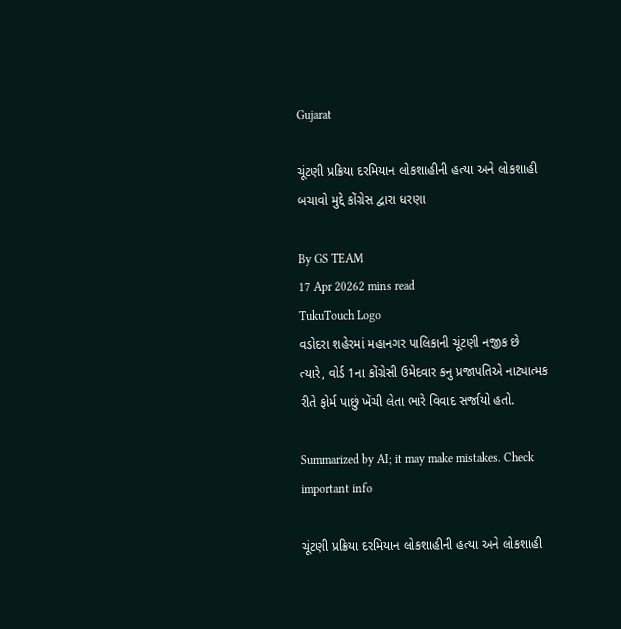Gujarat

ચૂંટણી પ્રક્રિયા દરમિયાન લોકશાહીની હત્યા અને લોકશાહી બચાવો મુદ્દે કોંગ્રેસ દ્વારા ધરણા

By GS TEAM
17 Apr 20262 mins read
TukuTouch Logo
વડોદરા શહેરમાં મહાનગર પાલિકાની ચૂંટણી નજીક છે ત્યારે, વોર્ડ 1ના કોંગ્રેસી ઉમેદવાર કનુ પ્રજાપતિએ નાટ્યાત્મક રીતે ફોર્મ પાછું ખેંચી લેતા ભારે વિવાદ સર્જાયો હતો.

Summarized by AI; it may make mistakes. Check important info

ચૂંટણી પ્રક્રિયા દરમિયાન લોકશાહીની હત્યા અને લોકશાહી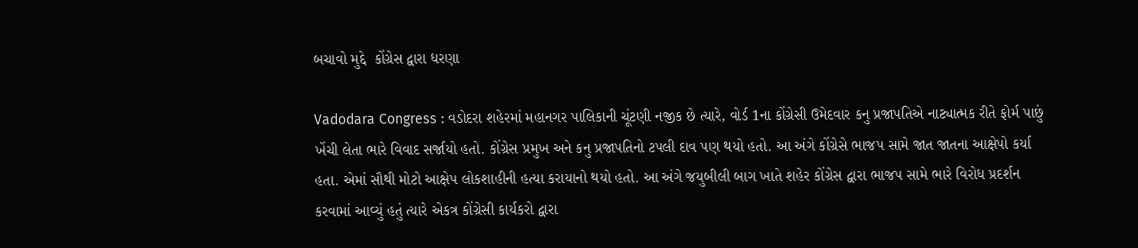બચાવો મુદ્દે  કોંગ્રેસ દ્વારા ધરણા

Vadodara Congress : વડોદરા શહેરમાં મહાનગર પાલિકાની ચૂંટણી નજીક છે ત્યારે, વોર્ડ 1ના કોંગ્રેસી ઉમેદવાર કનુ પ્રજાપતિએ નાટ્યાત્મક રીતે ફોર્મ પાછું ખેંચી લેતા ભારે વિવાદ સર્જાયો હતો. કોંગ્રેસ પ્રમુખ અને કનુ પ્રજાપતિનો ટપલી દાવ પણ થયો હતો. આ અંગે કોંગ્રેસે ભાજપ સામે જાત જાતના આક્ષેપો કર્યા હતા. એમાં સૌથી મોટો આક્ષેપ લોકશાહીની હત્યા કરાયાનો થયો હતો. આ અંગે જયુબીલી બાગ ખાતે શહેર કોંગ્રેસ દ્વારા ભાજપ સામે ભારે વિરોધ પ્રદર્શન કરવામાં આવ્યું હતું ત્યારે એકત્ર કોંગ્રેસી કાર્યકરો દ્વારા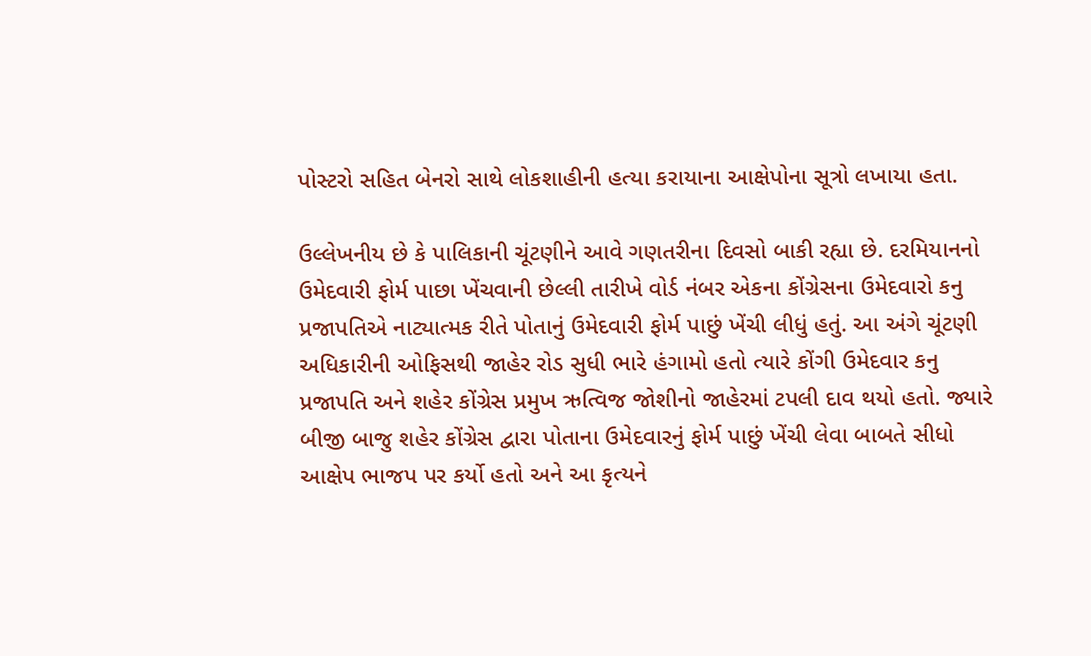પોસ્ટરો સહિત બેનરો સાથે લોકશાહીની હત્યા કરાયાના આક્ષેપોના સૂત્રો લખાયા હતા.

ઉલ્લેખનીય છે કે પાલિકાની ચૂંટણીને આવે ગણતરીના દિવસો બાકી રહ્યા છે. દરમિયાનનો ઉમેદવારી ફોર્મ પાછા ખેંચવાની છેલ્લી તારીખે વોર્ડ નંબર એકના કોંગ્રેસના ઉમેદવારો કનુ પ્રજાપતિએ નાટ્યાત્મક રીતે પોતાનું ઉમેદવારી ફોર્મ પાછું ખેંચી લીધું હતું. આ અંગે ચૂંટણી અધિકારીની ઓફિસથી જાહેર રોડ સુધી ભારે હંગામો હતો ત્યારે કોંગી ઉમેદવાર કનુ પ્રજાપતિ અને શહેર કોંગ્રેસ પ્રમુખ ઋત્વિજ જોશીનો જાહેરમાં ટપલી દાવ થયો હતો. જ્યારે બીજી બાજુ શહેર કોંગ્રેસ દ્વારા પોતાના ઉમેદવારનું ફોર્મ પાછું ખેંચી લેવા બાબતે સીધો આક્ષેપ ભાજપ પર કર્યો હતો અને આ કૃત્યને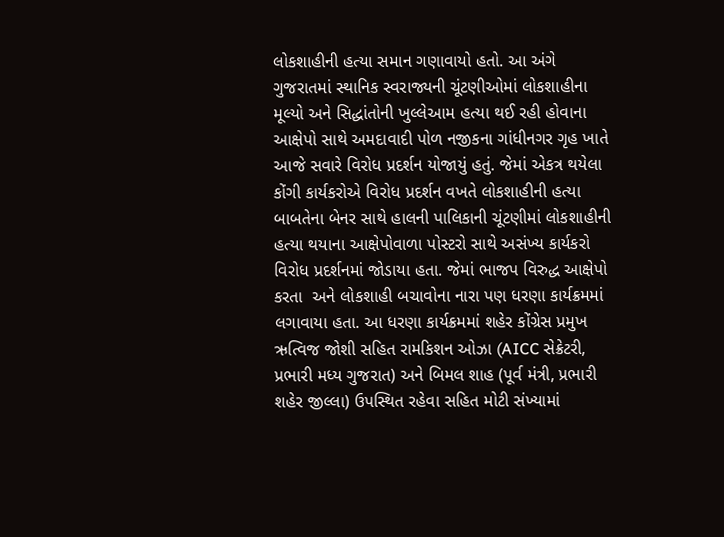લોકશાહીની હત્યા સમાન ગણાવાયો હતો. આ અંગે ગુજરાતમાં સ્થાનિક સ્વરાજ્યની ચૂંટણીઓમાં લોકશાહીના મૂલ્યો અને સિદ્ધાંતોની ખુલ્લેઆમ હત્યા થઈ રહી હોવાના આક્ષેપો સાથે અમદાવાદી પોળ નજીકના ગાંધીનગર ગૃહ ખાતે આજે સવારે વિરોધ પ્રદર્શન યોજાયું હતું. જેમાં એકત્ર થયેલા કોંગી કાર્યકરોએ વિરોધ પ્રદર્શન વખતે લોકશાહીની હત્યા બાબતેના બેનર સાથે હાલની પાલિકાની ચૂંટણીમાં લોકશાહીની હત્યા થયાના આક્ષેપોવાળા પોસ્ટરો સાથે અસંખ્ય કાર્યકરો વિરોધ પ્રદર્શનમાં જોડાયા હતા. જેમાં ભાજપ વિરુદ્ધ આક્ષેપો કરતા  અને લોકશાહી બચાવોના નારા પણ ધરણા કાર્યક્રમમાં લગાવાયા હતા. આ ધરણા કાર્યક્રમમાં શહેર કોંગ્રેસ પ્રમુખ ઋત્વિજ જોશી સહિત રામકિશન ઓઝા (AICC સેક્રેટરી, પ્રભારી મધ્ય ગુજરાત) અને બિમલ શાહ (પૂર્વ મંત્રી, પ્રભારી શહેર જીલ્લા) ઉપસ્થિત રહેવા સહિત મોટી સંખ્યામાં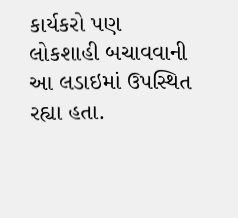કાર્યકરો પણ લોકશાહી બચાવવાની આ લડાઇમાં ઉપસ્થિત રહ્યા હતા.